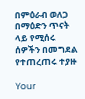በምዕራብ ወለጋ በማዕድን ጥናት ላይ የሚሰሩ ሰዎችን በመግደል የተጠረጠሩ ተያዙ

Your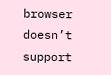browser doesn’t support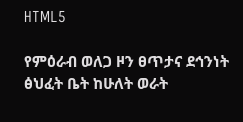HTML5

የምዕራብ ወለጋ ዞን ፀጥታና ደኅንነት ፅህፈት ቤት ከሁለት ወራት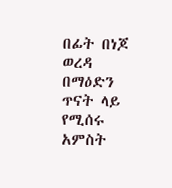በፊት በነጆ ወረዳ በማዕድን ጥናት ላይ የሚሰሩ አምስት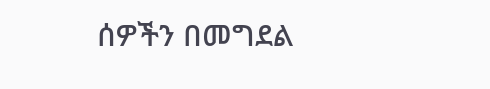ሰዎችን በመግደል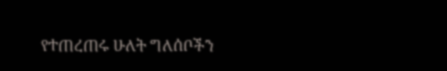የተጠረጠሩ ሁለት ግለሰቦችን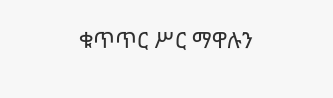ቁጥጥር ሥር ማዋሉን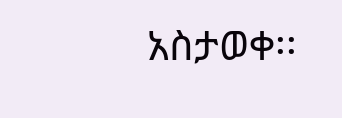አስታወቀ፡፡